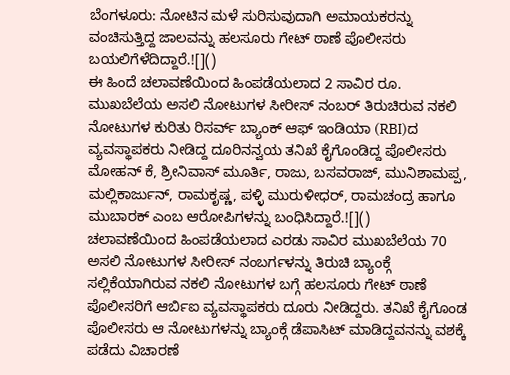ಬೆಂಗಳೂರು: ನೋಟಿನ ಮಳೆ ಸುರಿಸುವುದಾಗಿ ಅಮಾಯಕರನ್ನು ವಂಚಿಸುತ್ತಿದ್ದ ಜಾಲವನ್ನು ಹಲಸೂರು ಗೇಟ್ ಠಾಣೆ ಪೊಲೀಸರು ಬಯಲಿಗೆಳೆದಿದ್ದಾರೆ.![]()
ಈ ಹಿಂದೆ ಚಲಾವಣೆಯಿಂದ ಹಿಂಪಡೆಯಲಾದ 2 ಸಾವಿರ ರೂ. ಮುಖಬೆಲೆಯ ಅಸಲಿ ನೋಟುಗಳ ಸೀರೀಸ್ ನಂಬರ್ ತಿರುಚಿರುವ ನಕಲಿ ನೋಟುಗಳ ಕುರಿತು ರಿಸರ್ವ್ ಬ್ಯಾಂಕ್ ಆಫ್ ಇಂಡಿಯಾ (RBI)ದ ವ್ಯವಸ್ಥಾಪಕರು ನೀಡಿದ್ದ ದೂರಿನನ್ವಯ ತನಿಖೆ ಕೈಗೊಂಡಿದ್ದ ಪೊಲೀಸರು ಮೋಹನ್ ಕೆ, ಶ್ರೀನಿವಾಸ್ ಮೂರ್ತಿ, ರಾಜು, ಬಸವರಾಜ್, ಮುನಿಶಾಮಪ್ಪ, ಮಲ್ಲಿಕಾರ್ಜುನ್, ರಾಮಕೃಷ್ಣ, ಪಳ್ಳಿ ಮುರುಳೀಧರ್, ರಾಮಚಂದ್ರ ಹಾಗೂ ಮುಬಾರಕ್ ಎಂಬ ಆರೋಪಿಗಳನ್ನು ಬಂಧಿಸಿದ್ದಾರೆ.![]()
ಚಲಾವಣೆಯಿಂದ ಹಿಂಪಡೆಯಲಾದ ಎರಡು ಸಾವಿರ ಮುಖಬೆಲೆಯ 70 ಅಸಲಿ ನೋಟುಗಳ ಸೀರೀಸ್ ನಂಬರ್ಗಳನ್ನು ತಿರುಚಿ ಬ್ಯಾಂಕ್ಗೆ ಸಲ್ಲಿಕೆಯಾಗಿರುವ ನಕಲಿ ನೋಟುಗಳ ಬಗ್ಗೆ ಹಲಸೂರು ಗೇಟ್ ಠಾಣೆ ಪೊಲೀಸರಿಗೆ ಆರ್ಬಿಐ ವ್ಯವಸ್ಥಾಪಕರು ದೂರು ನೀಡಿದ್ದರು. ತನಿಖೆ ಕೈಗೊಂಡ ಪೊಲೀಸರು ಆ ನೋಟುಗಳನ್ನು ಬ್ಯಾಂಕ್ಗೆ ಡೆಪಾಸಿಟ್ ಮಾಡಿದ್ದವನನ್ನು ವಶಕ್ಕೆ ಪಡೆದು ವಿಚಾರಣೆ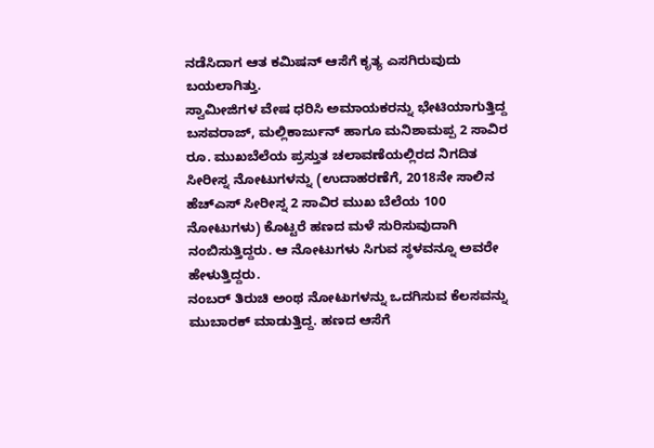ನಡೆಸಿದಾಗ ಆತ ಕಮಿಷನ್ ಆಸೆಗೆ ಕೃತ್ಯ ಎಸಗಿರುವುದು ಬಯಲಾಗಿತ್ತು.
ಸ್ವಾಮೀಜಿಗಳ ವೇಷ ಧರಿಸಿ ಅಮಾಯಕರನ್ನು ಭೇಟಿಯಾಗುತ್ತಿದ್ದ ಬಸವರಾಜ್, ಮಲ್ಲಿಕಾರ್ಜುನ್ ಹಾಗೂ ಮನಿಶಾಮಪ್ಪ 2 ಸಾವಿರ ರೂ. ಮುಖಬೆಲೆಯ ಪ್ರಸ್ತುತ ಚಲಾವಣೆಯಲ್ಲಿರದ ನಿಗದಿತ ಸೀರೀಸ್ನ ನೋಟುಗಳನ್ನು (ಉದಾಹರಣೆಗೆ, 2018ನೇ ಸಾಲಿನ ಹೆಚ್ಎಸ್ ಸೀರೀಸ್ನ 2 ಸಾವಿರ ಮುಖ ಬೆಲೆಯ 100 ನೋಟುಗಳು) ಕೊಟ್ಟರೆ ಹಣದ ಮಳೆ ಸುರಿಸುವುದಾಗಿ ನಂಬಿಸುತ್ತಿದ್ದರು. ಆ ನೋಟುಗಳು ಸಿಗುವ ಸ್ಥಳವನ್ನೂ ಅವರೇ ಹೇಳುತ್ತಿದ್ದರು.
ನಂಬರ್ ತಿರುಚಿ ಅಂಥ ನೋಟುಗಳನ್ನು ಒದಗಿಸುವ ಕೆಲಸವನ್ನು ಮುಬಾರಕ್ ಮಾಡುತ್ತಿದ್ದ. ಹಣದ ಆಸೆಗೆ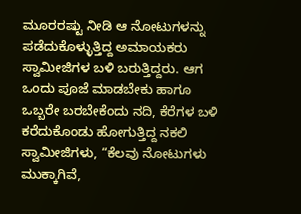ಮೂರರಷ್ಟು ನೀಡಿ ಆ ನೋಟುಗಳನ್ನು ಪಡೆದುಕೊಳ್ಳುತ್ತಿದ್ದ ಅಮಾಯಕರು ಸ್ವಾಮೀಜಿಗಳ ಬಳಿ ಬರುತ್ತಿದ್ದರು. ಆಗ ಒಂದು ಪೂಜೆ ಮಾಡಬೇಕು ಹಾಗೂ ಒಬ್ಬರೇ ಬರಬೇಕೆಂದು ನದಿ, ಕೆರೆಗಳ ಬಳಿ ಕರೆದುಕೊಂಡು ಹೋಗುತ್ತಿದ್ದ ನಕಲಿ ಸ್ವಾಮೀಜಿಗಳು, “ಕೆಲವು ನೋಟುಗಳು ಮುಕ್ಕಾಗಿವೆ,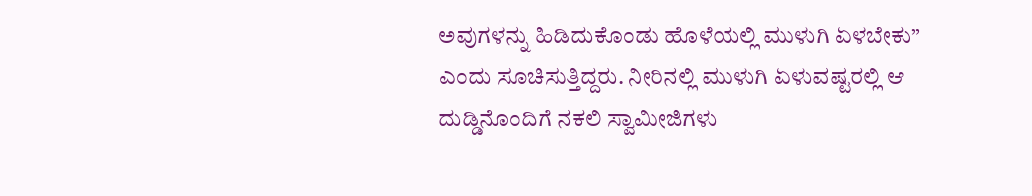ಅವುಗಳನ್ನು ಹಿಡಿದುಕೊಂಡು ಹೊಳೆಯಲ್ಲಿ ಮುಳುಗಿ ಏಳಬೇಕು” ಎಂದು ಸೂಚಿಸುತ್ತಿದ್ದರು. ನೀರಿನಲ್ಲಿ ಮುಳುಗಿ ಏಳುವಷ್ಟರಲ್ಲಿ ಆ ದುಡ್ಡಿನೊಂದಿಗೆ ನಕಲಿ ಸ್ವಾಮೀಜಿಗಳು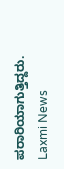ಪರಾರಿಯಾಗುತ್ತಿದ್ದರು.
Laxmi News